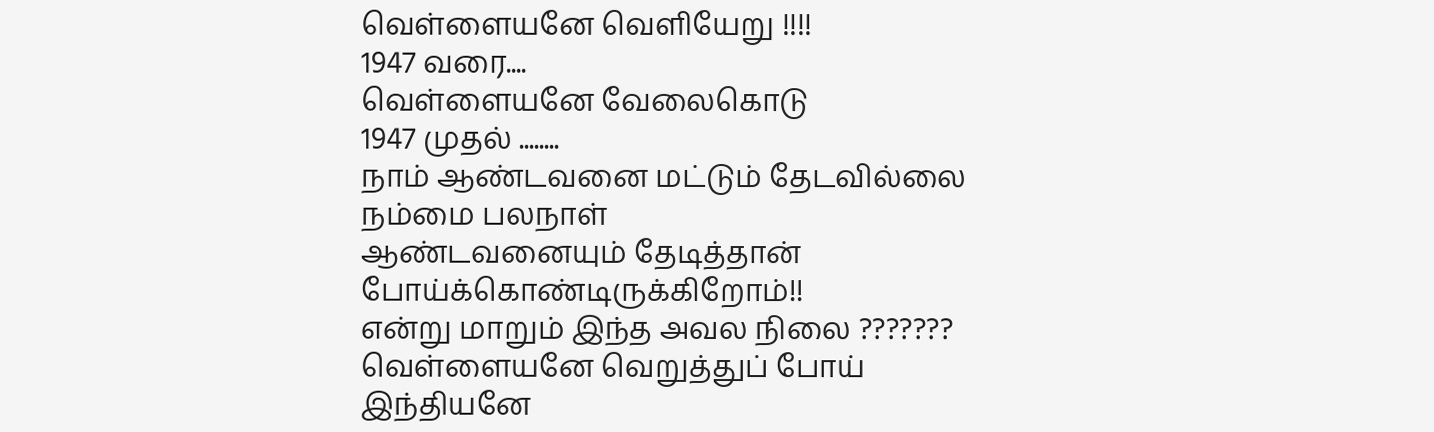வெள்ளையனே வெளியேறு !!!!
1947 வரை....
வெள்ளையனே வேலைகொடு
1947 முதல் ........
நாம் ஆண்டவனை மட்டும் தேடவில்லை
நம்மை பலநாள்
ஆண்டவனையும் தேடித்தான் போய்க்கொண்டிருக்கிறோம்!!
என்று மாறும் இந்த அவல நிலை ???????
வெள்ளையனே வெறுத்துப் போய்
இந்தியனே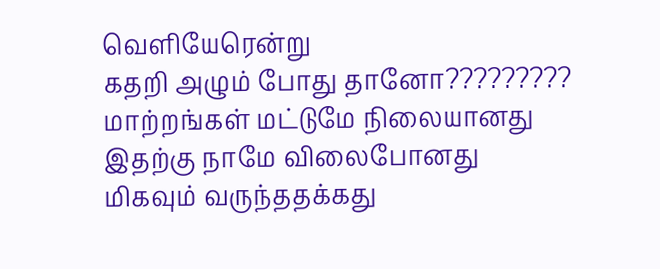வெளியேரென்று
கதறி அழும் போது தானோ?????????
மாற்றங்கள் மட்டுமே நிலையானது
இதற்கு நாமே விலைபோனது
மிகவும் வருந்ததக்கது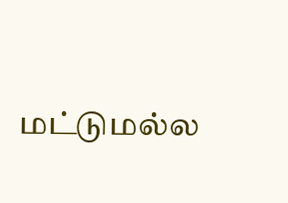மட்டுமல்ல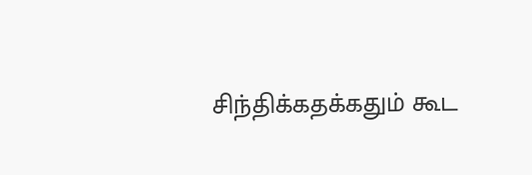சிந்திக்கதக்கதும் கூட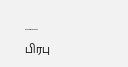.......
பிரபு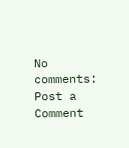No comments:
Post a Comment